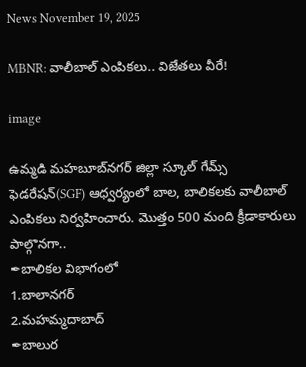News November 19, 2025

MBNR: వాలీబాల్ ఎంపికలు.. విజేతలు వీరే!

image

ఉమ్మడి మహబూబ్‌నగర్ జిల్లా స్కూల్ గేమ్స్ ఫెడరేషన్(SGF) ఆధ్వర్యంలో బాల, బాలికలకు వాలీబాల్ ఎంపికలు నిర్వహించారు. మొత్తం 500 మంది క్రీడాకారులు పాల్గొనగా..
✒బాలికల విభాగంలో
1.బాలానగర్
2.మహమ్మదాబాద్
✒బాలుర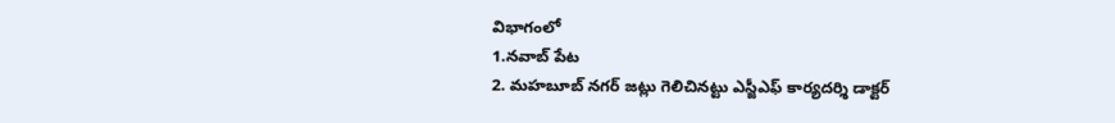విభాగంలో
1.నవాబ్ పేట
2. మహబూబ్ నగర్ జట్లు గెలిచినట్టు ఎస్జీఎఫ్ కార్యదర్శి డాక్టర్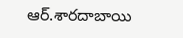ఆర్.శారదాబాయి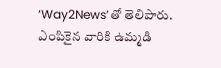‘Way2News’తో తెలిపారు. ఎంపికైన వారికి ఉమ్మడి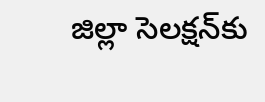జిల్లా సెలక్షన్‌కు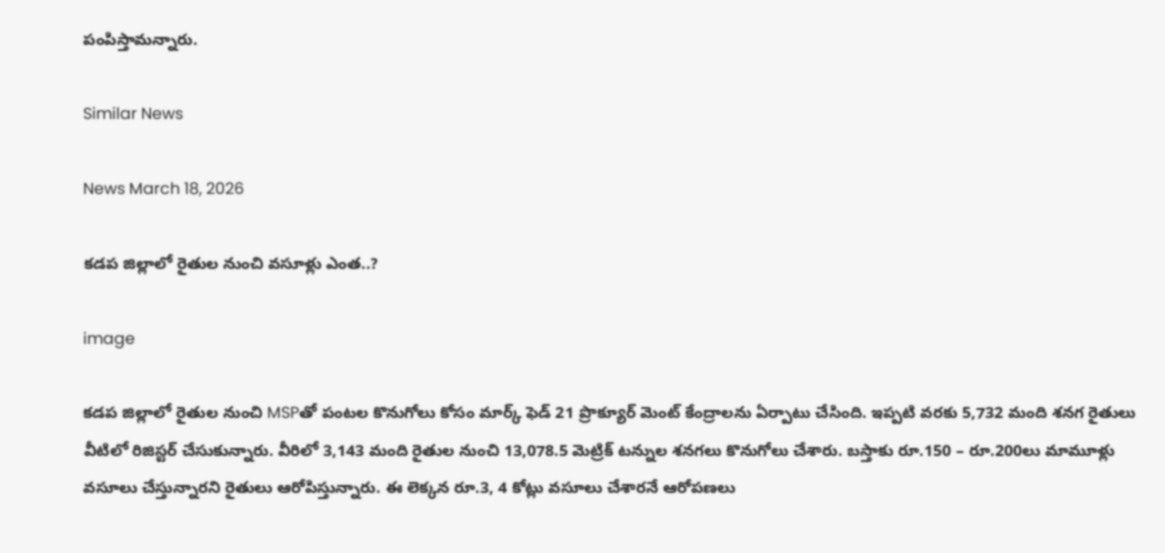పంపిస్తామన్నారు.

Similar News

News March 18, 2026

కడప జిల్లాలో రైతుల నుంచి వసూళ్లు ఎంత..?

image

కడప జిల్లాలో రైతుల నుంచి MSPతో పంటల కొనుగోలు కోసం మార్క్ ఫెడ్ 21 ప్రొక్యూర్ మెంట్ కేంద్రాలను ఏర్పాటు చేసింది. ఇప్పటి వరకు 5,732 మంది శనగ రైతులు వీటిలో రిజిస్టర్ చేసుకున్నారు. వీరిలో 3,143 మంది రైతుల నుంచి 13,078.5 మెట్రిక్ టన్నుల శనగలు కొనుగోలు చేశారు. బస్తాకు రూ.150 – రూ.200లు మామూళ్లు వసూలు చేస్తున్నారని రైతులు ఆరోపిస్తున్నారు. ఈ లెక్కన రూ.3, 4 కోట్లు వసూలు చేశారనే ఆరోపణలు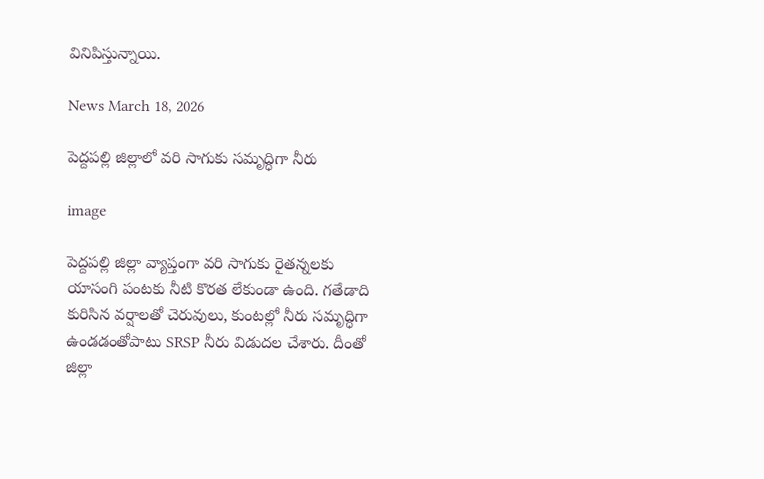వినిపిస్తున్నాయి.

News March 18, 2026

పెద్దపల్లి జిల్లాలో వరి సాగుకు సమృద్ధిగా నీరు

image

పెద్దపల్లి జిల్లా వ్యాప్తంగా వరి సాగుకు రైతన్నలకు యాసంగి పంటకు నీటి కొరత లేకుండా ఉంది. గతేడాది కురిసిన వర్షాలతో చెరువులు, కుంటల్లో నీరు సమృద్ధిగా ఉండడంతోపాటు SRSP నీరు విడుదల చేశారు. దీంతో జిల్లా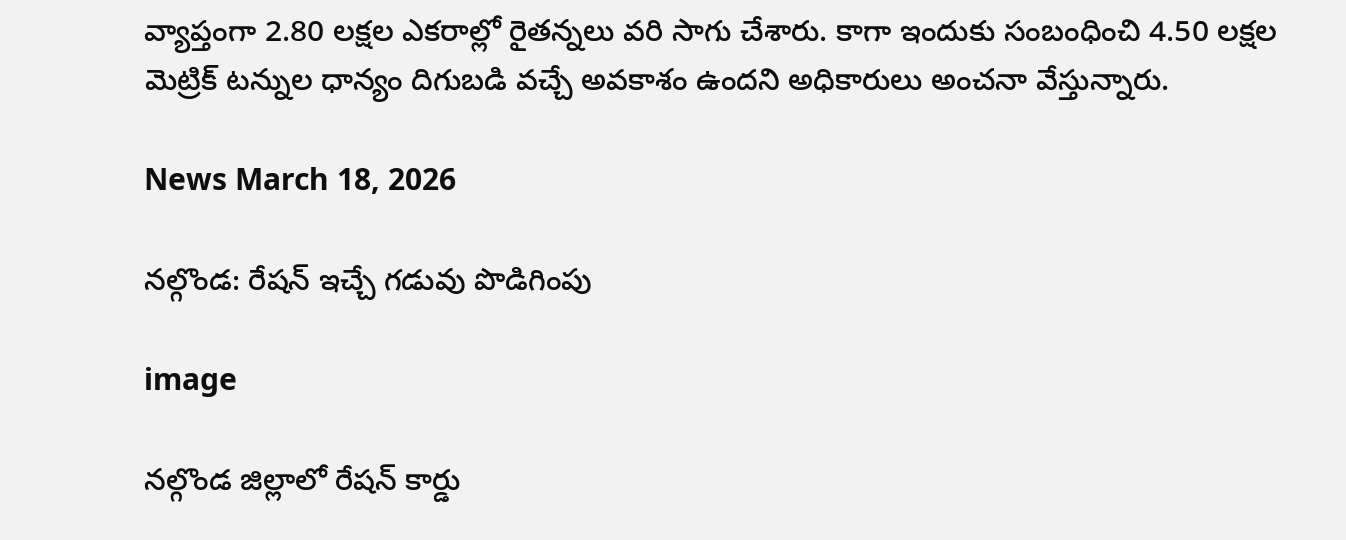వ్యాప్తంగా 2.80 లక్షల ఎకరాల్లో రైతన్నలు వరి సాగు చేశారు. కాగా ఇందుకు సంబంధించి 4.50 లక్షల మెట్రిక్ టన్నుల ధాన్యం దిగుబడి వచ్చే అవకాశం ఉందని అధికారులు అంచనా వేస్తున్నారు.

News March 18, 2026

నల్గొండ: రేషన్ ఇచ్చే గడువు పొడిగింపు

image

నల్గొండ జిల్లాలో రేషన్ కార్డు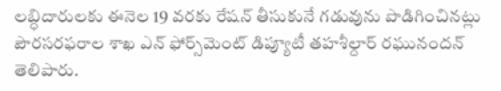లబ్ధిదారులకు ఈనెల 19 వరకు రేషన్ తీసుకునే గడువును పొడిగించినట్లు పౌరసరఫరాల శాఖ ఎన్ ఫోర్స్‌మెంట్ డిప్యూటీ తహశీల్దార్ రఘునందన్ తెలిపారు.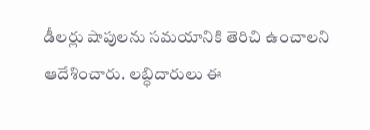డీలర్లు షాపులను సమయానికి తెరిచి ఉంచాలని ఆదేశించారు. లబ్ధిదారులు ఈ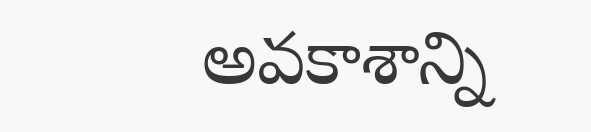అవకాశాన్ని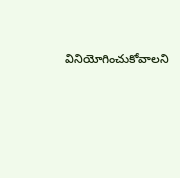వినియోగించుకోవాలని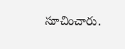సూచించారు.